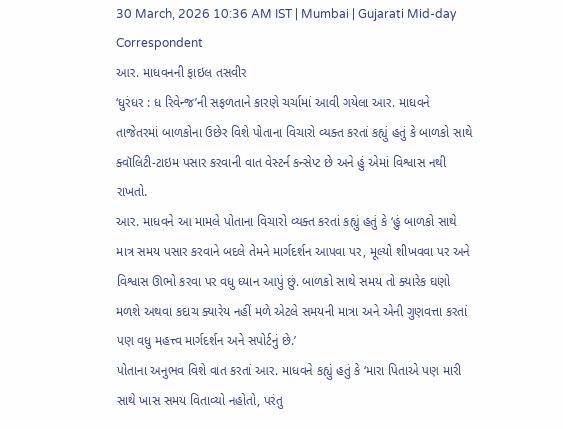30 March, 2026 10:36 AM IST | Mumbai | Gujarati Mid-day Correspondent
આર. માધવનની ફાઇલ તસવીર
‘ધુરંધર : ધ રિવેન્જ’ની સફળતાને કારણે ચર્ચામાં આવી ગયેલા આર. માધવને તાજેતરમાં બાળકોના ઉછેર વિશે પોતાના વિચારો વ્યક્ત કરતાં કહ્યું હતું કે બાળકો સાથે ક્વૉલિટી-ટાઇમ પસાર કરવાની વાત વેસ્ટર્ન કન્સેપ્ટ છે અને હું એમાં વિશ્વાસ નથી રાખતો.
આર. માધવને આ મામલે પોતાના વિચારો વ્યક્ત કરતાં કહ્યું હતું કે ‘હું બાળકો સાથે માત્ર સમય પસાર કરવાને બદલે તેમને માર્ગદર્શન આપવા પર, મૂલ્યો શીખવવા પર અને વિશ્વાસ ઊભો કરવા પર વધુ ધ્યાન આપું છું. બાળકો સાથે સમય તો ક્યારેક ઘણો મળશે અથવા કદાચ ક્યારેય નહીં મળે એટલે સમયની માત્રા અને એની ગુણવત્તા કરતાં પણ વધુ મહત્ત્વ માર્ગદર્શન અને સપોર્ટનું છે.’
પોતાના અનુભવ વિશે વાત કરતાં આર. માધવને કહ્યું હતું કે ‘મારા પિતાએ પણ મારી સાથે ખાસ સમય વિતાવ્યો નહોતો, પરંતુ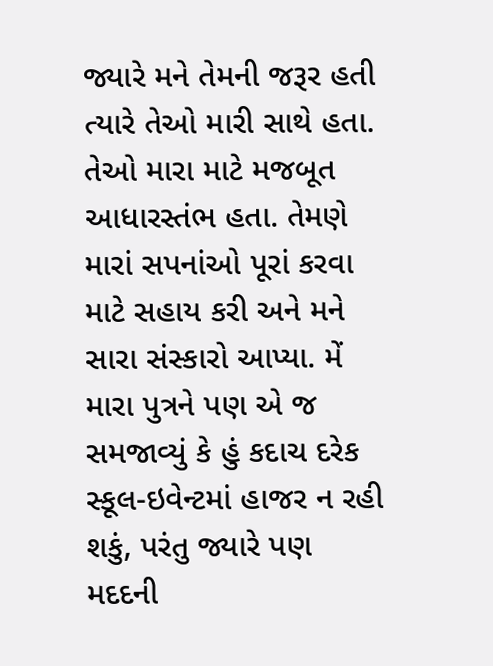જ્યારે મને તેમની જરૂર હતી ત્યારે તેઓ મારી સાથે હતા. તેઓ મારા માટે મજબૂત આધારસ્તંભ હતા. તેમણે મારાં સપનાંઓ પૂરાં કરવા માટે સહાય કરી અને મને સારા સંસ્કારો આપ્યા. મેં મારા પુત્રને પણ એ જ સમજાવ્યું કે હું કદાચ દરેક સ્કૂલ-ઇવેન્ટમાં હાજર ન રહી શકું, પરંતુ જ્યારે પણ મદદની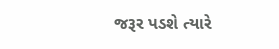જરૂર પડશે ત્યારે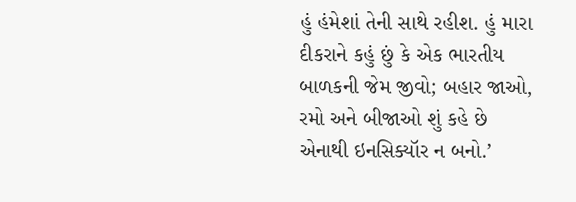હું હંમેશાં તેની સાથે રહીશ. હું મારા દીકરાને કહું છું કે એક ભારતીય બાળકની જેમ જીવો; બહાર જાઓ, રમો અને બીજાઓ શું કહે છે એનાથી ઇનસિક્યૉર ન બનો.’